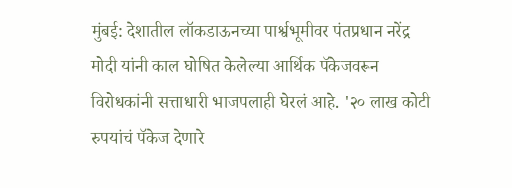मुंबई: देशातील लॉकडाऊनच्या पार्श्वभूमीवर पंतप्रधान नरेंद्र मोदी यांनी काल घोषित केलेल्या आर्थिक पॅकेजवरून विरोधकांनी सत्ताधारी भाजपलाही घेरलं आहे. '२० लाख कोटी रुपयांचं पॅकेज देणारे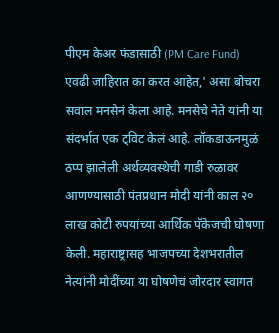पीएम केअर फंडासाठी (PM Care Fund) एवढी जाहिरात का करत आहेत,' असा बोचरा सवाल मनसेनं केला आहे. मनसेचे नेते यांनी या संदर्भात एक ट्विट केलं आहे. लॉकडाऊनमुळं ठप्प झालेली अर्थव्यवस्थेची गाडी रुळावर आणण्यासाठी पंतप्रधान मोदी यांनी काल २० लाख कोटी रुपयांच्या आर्थिक पॅकेजची घोषणा केली. महाराष्ट्रासह भाजपच्या देशभरातील नेत्यांनी मोदींच्या या घोषणेचं जोरदार स्वागत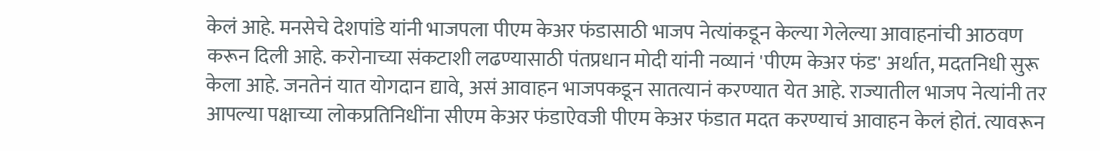केलं आहे. मनसेचे देशपांडे यांनी भाजपला पीएम केअर फंडासाठी भाजप नेत्यांकडून केल्या गेलेल्या आवाहनांची आठवण करून दिली आहे. करोनाच्या संकटाशी लढण्यासाठी पंतप्रधान मोदी यांनी नव्यानं 'पीएम केअर फंड' अर्थात, मदतनिधी सुरू केला आहे. जनतेनं यात योगदान द्यावे, असं आवाहन भाजपकडून सातत्यानं करण्यात येत आहे. राज्यातील भाजप नेत्यांनी तर आपल्या पक्षाच्या लोकप्रतिनिधींना सीएम केअर फंडाऐवजी पीएम केअर फंडात मदत करण्याचं आवाहन केलं होतं. त्यावरून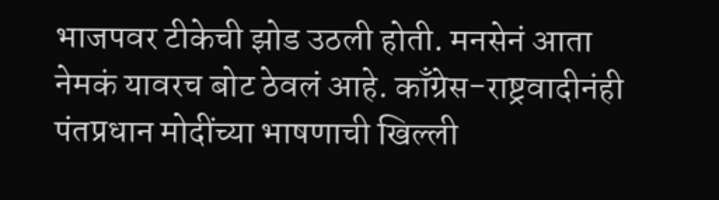भाजपवर टीकेची झोड उठली होती. मनसेनं आता नेमकं यावरच बोट ठेवलं आहे. काँग्रेस-राष्ट्रवादीनंही पंतप्रधान मोदींच्या भाषणाची खिल्ली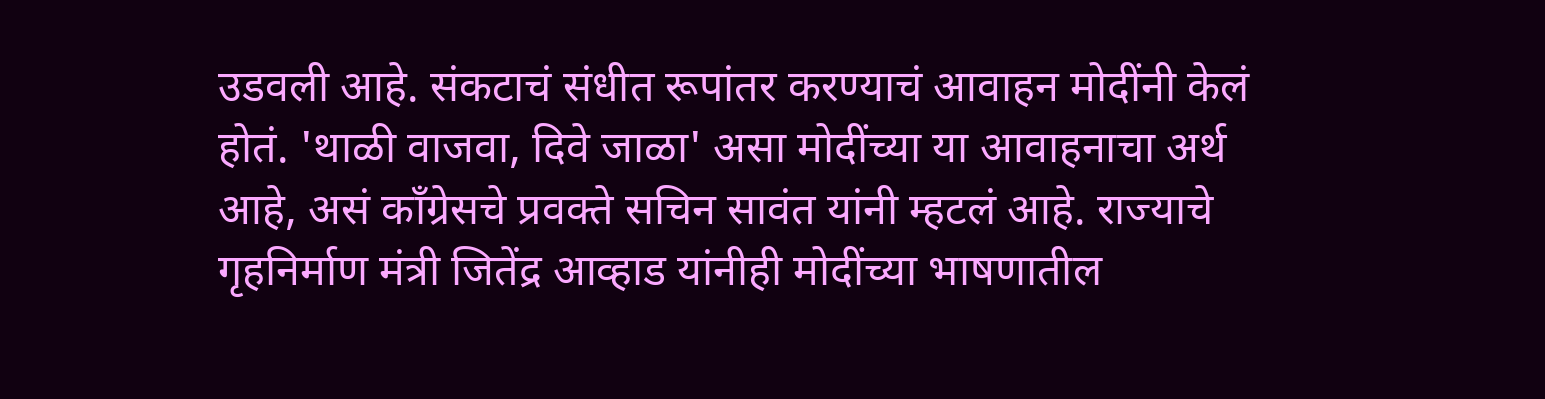उडवली आहे. संकटाचं संधीत रूपांतर करण्याचं आवाहन मोदींनी केलं होतं. 'थाळी वाजवा, दिवे जाळा' असा मोदींच्या या आवाहनाचा अर्थ आहे, असं काँग्रेसचे प्रवक्ते सचिन सावंत यांनी म्हटलं आहे. राज्याचे गृहनिर्माण मंत्री जितेंद्र आव्हाड यांनीही मोदींच्या भाषणातील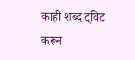काही शब्द ट्विट करून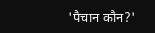'पैचान कौन?'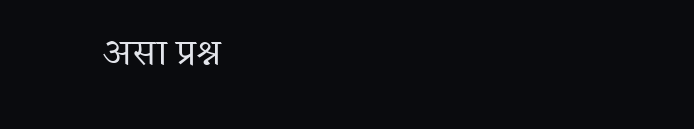असा प्रश्न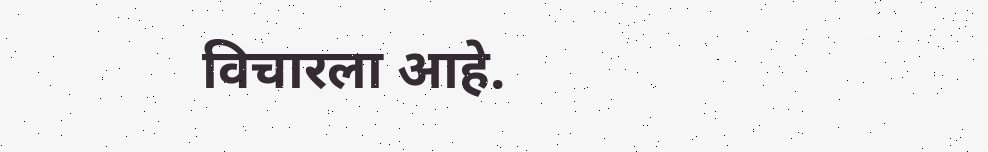विचारला आहे.